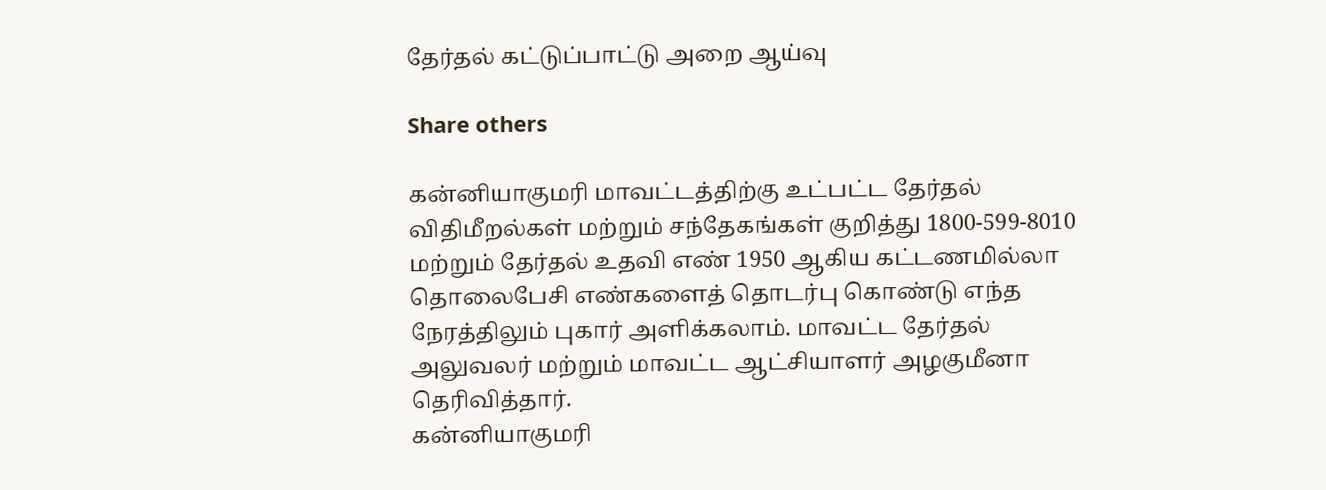தேர்தல் கட்டுப்பாட்டு அறை ஆய்வு

Share others

கன்னியாகுமரி மாவட்டத்திற்கு உட்பட்ட தேர்தல் விதிமீறல்கள் மற்றும் சந்தேகங்கள் குறித்து 1800-599-8010 மற்றும் தேர்தல் உதவி எண் 1950 ஆகிய கட்டணமில்லா தொலைபேசி எண்களைத் தொடர்பு கொண்டு எந்த நேரத்திலும் புகார் அளிக்கலாம். மாவட்ட தேர்தல் அலுவலர் மற்றும் மாவட்ட ஆட்சியாளர் அழகுமீனா தெரிவித்தார்.
கன்னியாகுமரி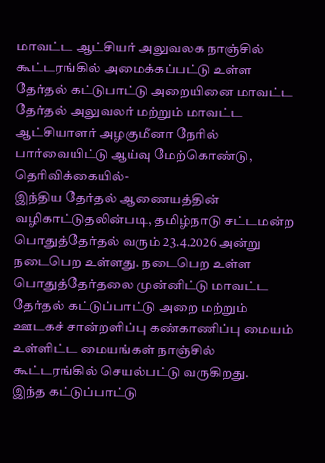மாவட்ட ஆட்சியர் அலுவலக நாஞ்சில் கூட்டரங்கில் அமைக்கப்பட்டு உள்ள தேர்தல் கட்டுபாட்டு அறையினை மாவட்ட தேர்தல் அலுவலர் மற்றும் மாவட்ட ஆட்சியாளர் அழகுமீனா நேரில் பார்வையிட்டு ஆய்வு மேற்கொண்டு, தெரிவிக்கையில்-
இந்திய தேர்தல் ஆணையத்தின் வழிகாட்டுதலின்படி, தமிழ்நாடு சட்டமன்ற பொதுத்தேர்தல் வரும் 23.4.2026 அன்று நடைபெற உள்ளது. நடைபெற உள்ள பொதுத்தேர்தலை முன்னிட்டு மாவட்ட தேர்தல் கட்டுப்பாட்டு அறை மற்றும் ஊடகச் சான்றளிப்பு கண்காணிப்பு மையம் உள்ளிட்ட மையங்கள் நாஞ்சில் கூட்டரங்கில் செயல்பட்டு வருகிறது.
இந்த கட்டுப்பாட்டு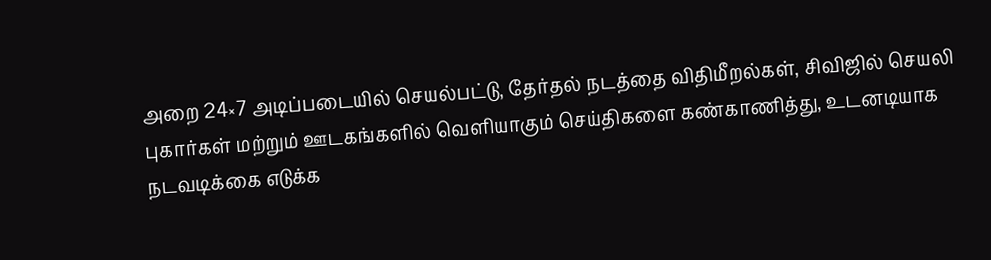அறை 24×7 அடிப்படையில் செயல்பட்டு, தேர்தல் நடத்தை விதிமீறல்கள், சிவிஜில் செயலி புகார்கள் மற்றும் ஊடகங்களில் வெளியாகும் செய்திகளை கண்காணித்து, உடனடியாக நடவடிக்கை எடுக்க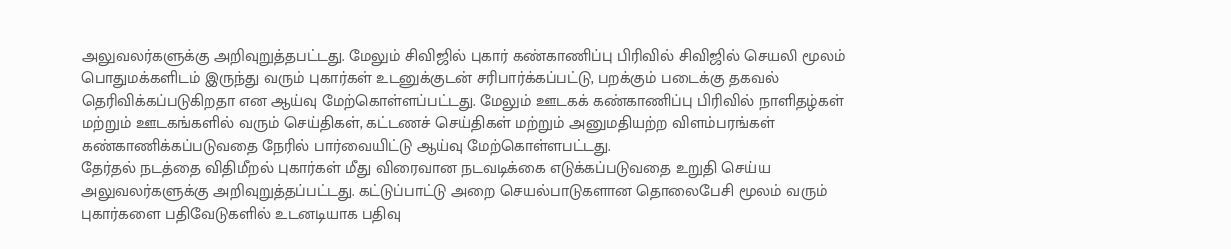அலுவலர்களுக்கு அறிவுறுத்தபட்டது. மேலும் சிவிஜில் புகார் கண்காணிப்பு பிரிவில் சிவிஜில் செயலி மூலம் பொதுமக்களிடம் இருந்து வரும் புகார்கள் உடனுக்குடன் சரிபார்க்கப்பட்டு, பறக்கும் படைக்கு தகவல் தெரிவிக்கப்படுகிறதா என ஆய்வு மேற்கொள்ளப்பட்டது. மேலும் ஊடகக் கண்காணிப்பு பிரிவில் நாளிதழ்கள் மற்றும் ஊடகங்களில் வரும் செய்திகள், கட்டணச் செய்திகள் மற்றும் அனுமதியற்ற விளம்பரங்கள் கண்காணிக்கப்படுவதை நேரில் பார்வையிட்டு ஆய்வு மேற்கொள்ளபட்டது.
தேர்தல் நடத்தை விதிமீறல் புகார்கள் மீது விரைவான நடவடிக்கை எடுக்கப்படுவதை உறுதி செய்ய அலுவலர்களுக்கு அறிவுறுத்தப்பட்டது. கட்டுப்பாட்டு அறை செயல்பாடுகளான தொலைபேசி மூலம் வரும் புகார்களை பதிவேடுகளில் உடனடியாக பதிவு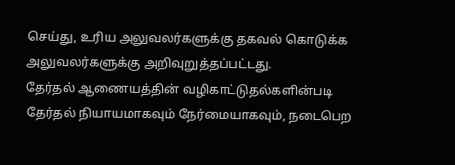செய்து, உரிய அலுவலர்களுக்கு தகவல் கொடுக்க அலுவலர்களுக்கு அறிவுறுத்தப்பட்டது.
தேர்தல் ஆணையத்தின் வழிகாட்டுதல்களின்படி தேர்தல் நியாயமாகவும் நேர்மையாகவும், நடைபெற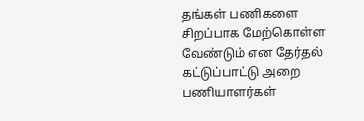தங்கள் பணிகளை சிறப்பாக மேற்கொள்ள வேண்டும் என தேர்தல் கட்டுப்பாட்டு அறை பணியாளர்கள்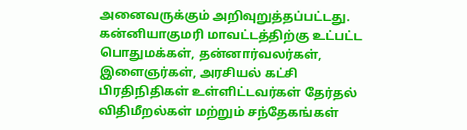அனைவருக்கும் அறிவுறுத்தப்பட்டது. கன்னியாகுமரி மாவட்டத்திற்கு உட்பட்ட பொதுமக்கள், தன்னார்வலர்கள், இளைஞர்கள், அரசியல் கட்சி பிரதிநிதிகள் உள்ளிட்டவர்கள் தேர்தல் விதிமீறல்கள் மற்றும் சந்தேகங்கள்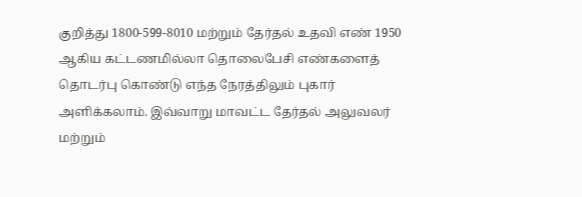குறித்து 1800-599-8010 மற்றும் தேர்தல் உதவி எண் 1950 ஆகிய கட்டணமில்லா தொலைபேசி எண்களைத் தொடர்பு கொண்டு எந்த நேரத்திலும் புகார் அளிக்கலாம். இவ்வாறு மாவட்ட தேர்தல் அலுவலர் மற்றும்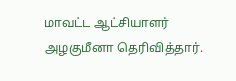மாவட்ட ஆட்சியாளர் அழகுமீனா தெரிவித்தார்.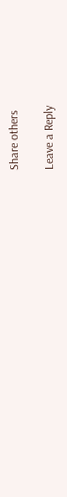Share others

Leave a Reply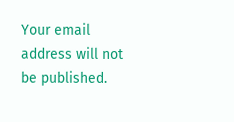Your email address will not be published.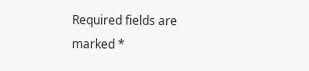Required fields are marked *